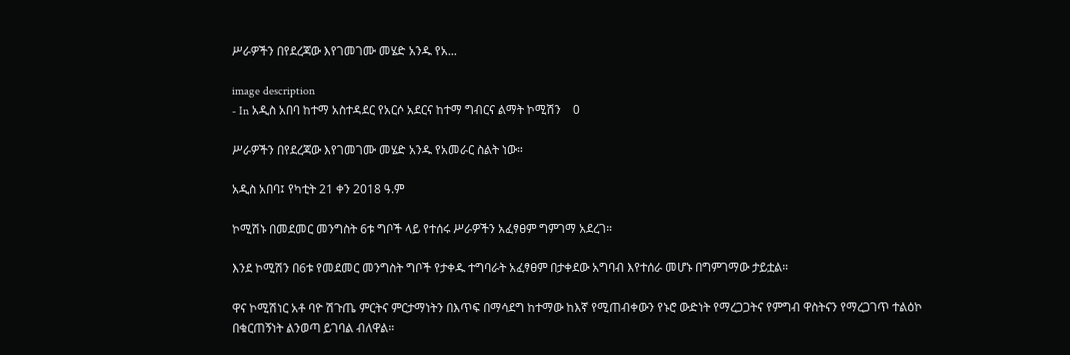ሥራዎችን በየደረጃው እየገመገሙ መሄድ አንዱ የአ...

image description
- In አዲስ አበባ ከተማ አስተዳደር የአርሶ አደርና ከተማ ግብርና ልማት ኮሚሽን    0

ሥራዎችን በየደረጃው እየገመገሙ መሄድ አንዱ የአመራር ስልት ነው።

አዲስ አበባ፤ የካቲት 21 ቀን 2018 ዓ.ም

ኮሚሽኑ በመደመር መንግስት 6ቱ ግቦች ላይ የተሰሩ ሥራዎችን አፈፃፀም ግምገማ አደረገ።

እንደ ኮሚሽን በ6ቱ የመደመር መንግስት ግቦች የታቀዱ ተግባራት አፈፃፀም በታቀደው አግባብ እየተሰራ መሆኑ በግምገማው ታይቷል።

ዋና ኮሚሽነር አቶ ባዮ ሽጉጤ ምርትና ምርታማነትን በእጥፍ በማሳደግ ከተማው ከእኛ የሚጠብቀውን የኑሮ ውድነት የማረጋጋትና የምግብ ዋስትናን የማረጋገጥ ተልዕኮ በቁርጠኝነት ልንወጣ ይገባል ብለዋል።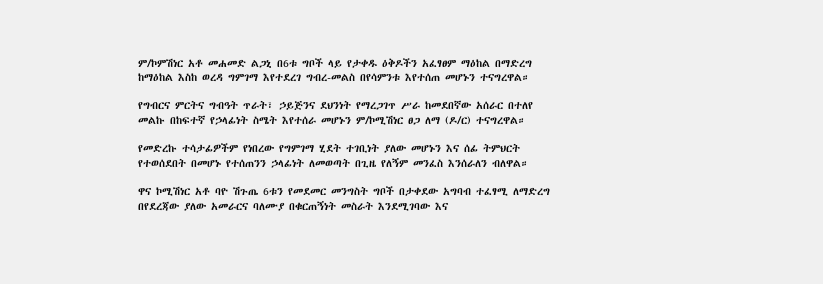ም/ኮምሽነር አቶ መሐመድ ልጋኒ በ6ቱ ግቦች ላይ የታቀዱ ዕቅዶችን አፈፃፀም ማዕከል በማድረግ ከማዕከል እስከ ወረዳ ግምገማ እየተደረገ ግብረ-መልስ በየሳምንቱ እየተሰጠ መሆኑን ተናግረዋል።

የግብርና ምርትና ግብዓት ጥራት፣ ኃይጅንና ደህንነት የማረጋገጥ ሥራ ከመደበኛው አሰራር በተለየ መልኩ በከፍተኛ የኃላፊነት ስሜት እየተሰራ መሆኑን ም/ኮሚሽነር ፀጋ ለማ (ዶ/ር) ተናግረዋል።

የመድረኩ ተሳታፊዎችም የነበረው የግምገማ ሂደት ተገቢነት ያለው መሆኑን እና ሰፊ ትምህርት የተወሰደበት በመሆኑ የተሰጠንን ኃላፊነት ለመወጣት በጊዜ የለኝም መንፈስ እንሰራለን ብለዋል።

ዋና ኮሚሽነር አቶ ባዮ ሽጉጤ 6ቱን የመደመር መንግስት ግቦች በታቀደው አግባብ ተፈፃሚ ለማድረግ በየደረጃው ያለው አመራርና ባለሙያ በቁርጠኝነት መስራት እንደሚገባው እና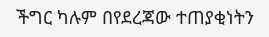ችግር ካሉም በየደረጃው ተጠያቂነትን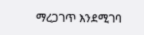ማረጋገጥ እንደሚገባ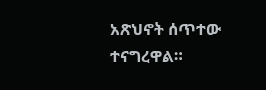አጽህኖት ሰጥተው ተናግረዋል።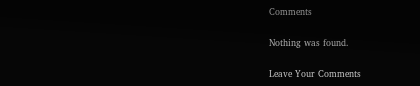Comments

Nothing was found.

Leave Your Comments